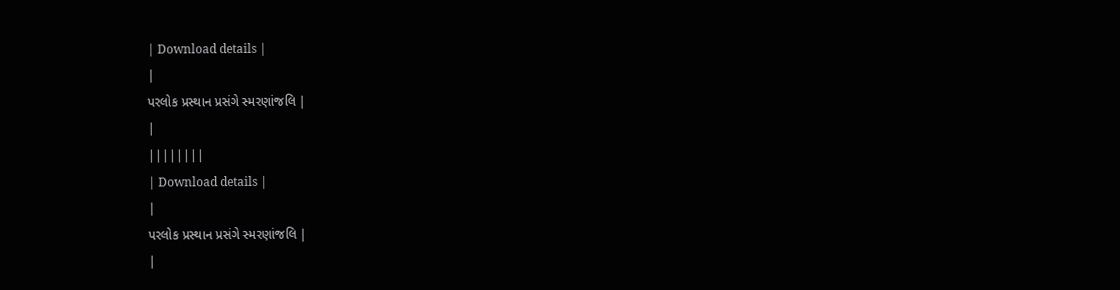| Download details |
|
પરલોક પ્રસ્થાન પ્રસંગે સ્મરણાંજલિ |
|
||||||||
| Download details |
|
પરલોક પ્રસ્થાન પ્રસંગે સ્મરણાંજલિ |
|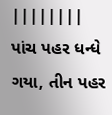||||||||
પાંચ પહર ધન્ધે ગયા, તીન પહર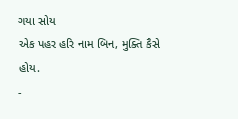ગયા સોય
એક પહર હરિ નામ બિન, મુક્તિ કૈસે હોય.
-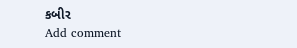કબીર
Add comment